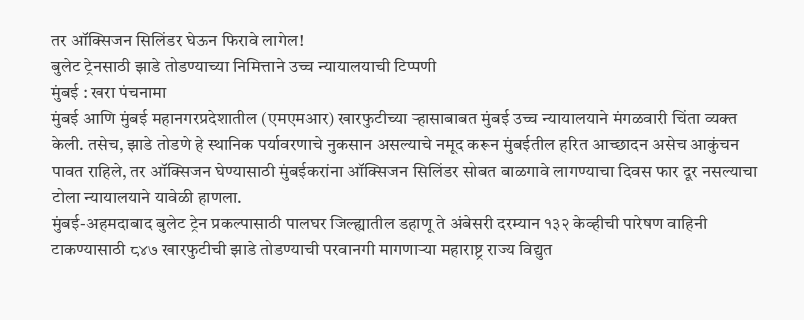तर ऑक्सिजन सिलिंडर घेऊन फिरावे लागेल!
बुलेट ट्रेनसाठी झाडे तोडण्याच्या निमित्ताने उच्च न्यायालयाची टिप्पणी
मुंबई : खरा पंचनामा
मुंबई आणि मुंबई महानगरप्रदेशातील (एमएमआर) खारफुटीच्या ऱ्हासाबाबत मुंबई उच्च न्यायालयाने मंगळवारी चिंता व्यक्त केली. तसेच, झाडे तोडणे हे स्थानिक पर्यावरणाचे नुकसान असल्याचे नमूद करून मुंबईतील हरित आच्छादन असेच आकुंचन पावत राहिले, तर ऑक्सिजन घेण्यासाठी मुंबईकरांना ऑक्सिजन सिलिंडर सोबत बाळगावे लागण्याचा दिवस फार दूर नसल्याचा टोला न्यायालयाने यावेळी हाणला.
मुंबई-अहमदाबाद बुलेट ट्रेन प्रकल्पासाठी पालघर जिल्ह्यातील डहाणू ते अंबेसरी दरम्यान १३२ केव्हीची पारेषण वाहिनी टाकण्यासाठी ८४७ खारफुटीची झाडे तोडण्याची परवानगी मागणाऱ्या महाराष्ट्र राज्य विद्युत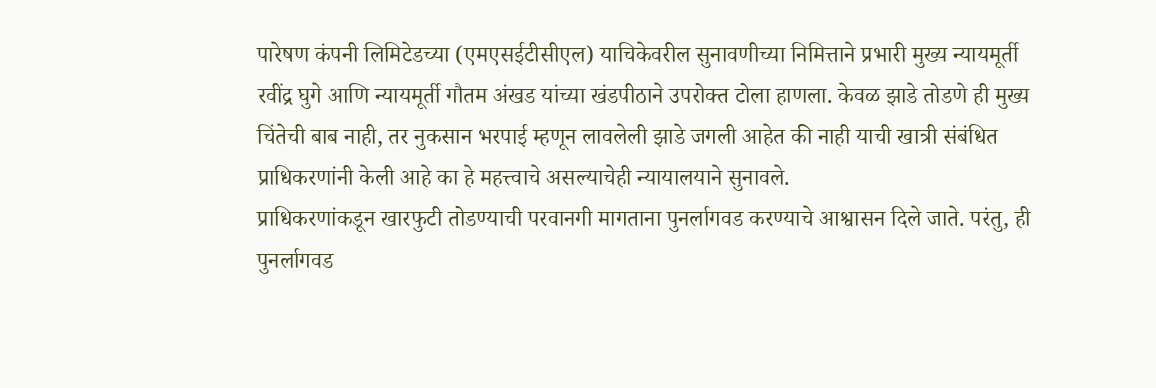पारेषण कंपनी लिमिटेडच्या (एमएसईटीसीएल) याचिकेवरील सुनावणीच्या निमित्ताने प्रभारी मुख्य न्यायमूर्ती रवींद्र घुगे आणि न्यायमूर्ती गौतम अंखड यांच्या खंडपीठाने उपरोक्त टोला हाणला. केवळ झाडे तोडणे ही मुख्य चिंतेची बाब नाही, तर नुकसान भरपाई म्हणून लावलेली झाडे जगली आहेत की नाही याची खात्री संबंधित प्राधिकरणांनी केली आहे का हे महत्त्वाचे असल्याचेही न्यायालयाने सुनावले.
प्राधिकरणांकडून खारफुटी तोडण्याची परवानगी मागताना पुनर्लागवड करण्याचे आश्वासन दिले जाते. परंतु, ही पुनर्लागवड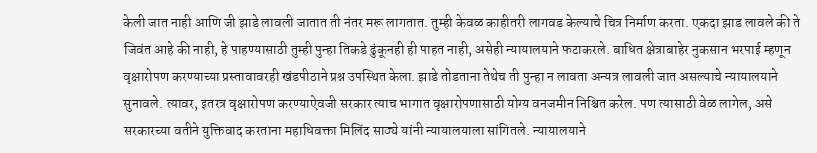केली जात नाही आणि जी झाडे लावली जातात ती नंतर मरू लागतात. तुम्ही केवळ काहीतरी लागवड केल्याचे चित्र निर्माण करता. एकदा झाड लावले की ते जिवंत आहे की नाही, हे पाहण्यासाठी तुम्ही पुन्हा तिकडे ढुंकूनही ही पाहत नाही, असेही न्यायालयाने फटाकरले. बाधित क्षेत्राबाहेर नुकसान भरपाई म्हणून वृक्षारोपण करण्याच्या प्रस्तावावरही खंडपीठाने प्रश्न उपस्थित केला. झाडे तोडताना तेथेच ती पुन्हा न लावता अन्यत्र लावली जात असल्याचे न्यायालयाने सुनावले. त्यावर, इतरत्र वृक्षारोपण करण्याऐवजी सरकार त्याच भागात वृक्षारोपणासाठी योग्य वनजमीन निश्चित करेल. पण त्यासाठी वेळ लागेल, असे सरकारच्या वतीने युक्तिवाद करताना महाधिवक्ता मिलिंद साठ्ये यांनी न्यायालयाला सांगितले. न्यायालयाने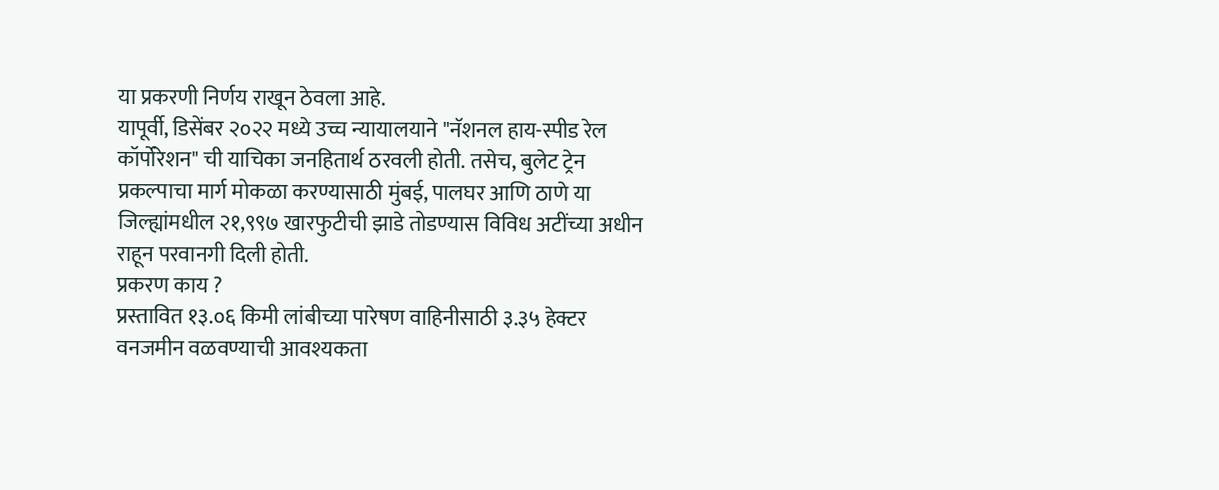या प्रकरणी निर्णय राखून ठेवला आहे.
यापूर्वी, डिसेंबर २०२२ मध्ये उच्च न्यायालयाने "नॅशनल हाय-स्पीड रेल कॉर्पोरेशन" ची याचिका जनहितार्थ ठरवली होती. तसेच, बुलेट ट्रेन प्रकल्पाचा मार्ग मोकळा करण्यासाठी मुंबई, पालघर आणि ठाणे या जिल्ह्यांमधील २१,९९७ खारफुटीची झाडे तोडण्यास विविध अटींच्या अधीन राहून परवानगी दिली होती.
प्रकरण काय ?
प्रस्तावित १३.०६ किमी लांबीच्या पारेषण वाहिनीसाठी ३.३५ हेक्टर वनजमीन वळवण्याची आवश्यकता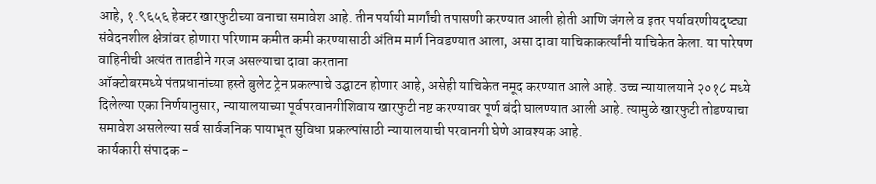आहे, १.९६५६ हेक्टर खारफुटीच्या वनाचा समावेश आहे. तीन पर्यायी मार्गांची तपासणी करण्यात आली होती आणि जंगले व इतर पर्यावरणीयदृष्ट्या संवेदनशील क्षेत्रांवर होणारा परिणाम कमीत कमी करण्यासाठी अंतिम मार्ग निवडण्यात आला, असा दावा याचिकाकर्त्यांनी याचिकेत केला. या पारेषण वाहिनीची अत्यंत तातडीने गरज असल्याचा दावा करताना
ऑक्टोबरमध्ये पंतप्रधानांच्या हस्ते बुलेट ट्रेन प्रकल्पाचे उद्घाटन होणार आहे, असेही याचिकेत नमूद करण्यात आले आहे. उच्च न्यायालयाने २०१८ मध्ये दिलेल्या एका निर्णयानुसार, न्यायालयाच्या पूर्वपरवानगीशिवाय खारफुटी नष्ट करण्यावर पूर्ण बंदी घालण्यात आली आहे. त्यामुळे खारफुटी तोडण्याचा समावेश असलेल्या सर्व सार्वजनिक पायाभूत सुविधा प्रकल्पांसाठी न्यायालयाची परवानगी घेणे आवश्यक आहे.
कार्यकारी संपादक -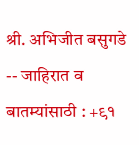श्री. अभिजीत बसुगडे -- जाहिरात व बातम्यांसाठी : +९१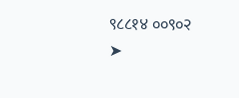९८८१४ ००९०२
➤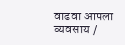वाढवा आपला व्यवसाय /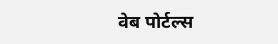वेब पोर्टल्स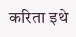करिता इथे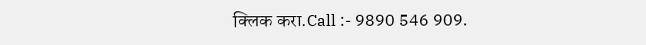क्लिक करा.Call :- 9890 546 909.